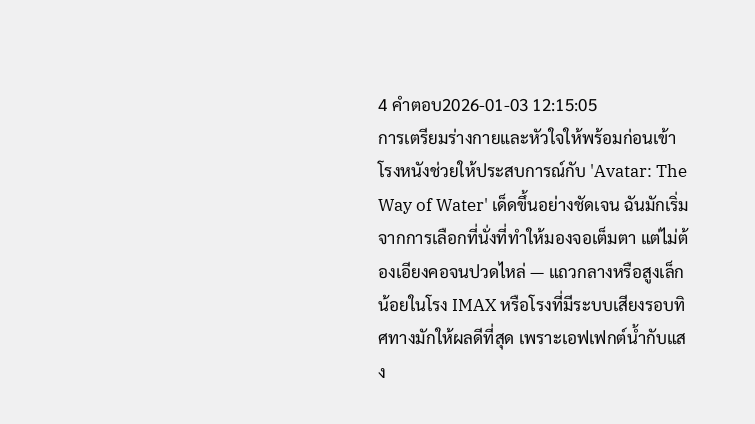4 คำตอบ2026-01-03 12:15:05
การเตรียมร่างกายและหัวใจให้พร้อมก่อนเข้าโรงหนังช่วยให้ประสบการณ์กับ 'Avatar: The Way of Water' เด็ดขึ้นอย่างชัดเจน ฉันมักเริ่มจากการเลือกที่นั่งที่ทำให้มองจอเต็มตา แต่ไม่ต้องเอียงคอจนปวดไหล่ — แถวกลางหรือสูงเล็กน้อยในโรง IMAX หรือโรงที่มีระบบเสียงรอบทิศทางมักให้ผลดีที่สุด เพราะเอฟเฟกต์น้ำกับแสง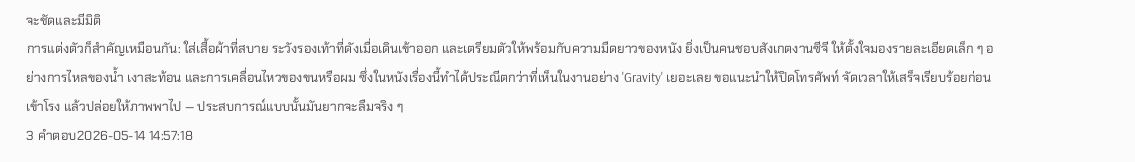จะชัดและมีมิติ
การแต่งตัวก็สำคัญเหมือนกัน: ใส่เสื้อผ้าที่สบาย ระวังรองเท้าที่ดังเมื่อเดินเข้าออก และเตรียมตัวให้พร้อมกับความมืดยาวของหนัง ยิ่งเป็นคนชอบสังเกตงานซีจี ให้ตั้งใจมองรายละเอียดเล็ก ๆ อย่างการไหลของน้ำ เงาสะท้อน และการเคลื่อนไหวของขนหรือผม ซึ่งในหนังเรื่องนี้ทำได้ประณีตกว่าที่เห็นในงานอย่าง 'Gravity' เยอะเลย ขอแนะนำให้ปิดโทรศัพท์ จัดเวลาให้เสร็จเรียบร้อยก่อนเข้าโรง แล้วปล่อยให้ภาพพาไป — ประสบการณ์แบบนั้นมันยากจะลืมจริง ๆ
3 คำตอบ2026-05-14 14:57:18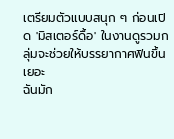เตรียมตัวแบบสนุก ๆ ก่อนเปิด 'มิสเตอร์ดื้อ' ในงานดูรวมกลุ่มจะช่วยให้บรรยากาศฟินขึ้นเยอะ
ฉันมัก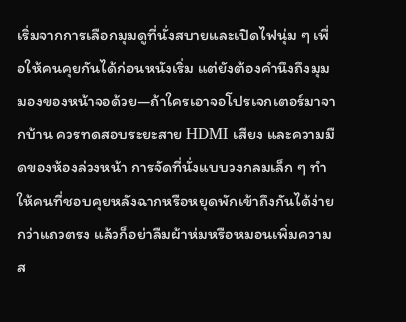เริ่มจากการเลือกมุมดูที่นั่งสบายและเปิดไฟนุ่ม ๆ เพื่อให้คนคุยกันได้ก่อนหนังเริ่ม แต่ยังต้องคำนึงถึงมุมมองของหน้าจอด้วย—ถ้าใครเอาจอโปรเจกเตอร์มาจากบ้าน ควรทดสอบระยะสาย HDMI เสียง และความมืดของห้องล่วงหน้า การจัดที่นั่งแบบวงกลมเล็ก ๆ ทำให้คนที่ชอบคุยหลังฉากหรือหยุดพักเข้าถึงกันได้ง่ายกว่าแถวตรง แล้วก็อย่าลืมผ้าห่มหรือหมอนเพิ่มความส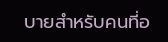บายสำหรับคนที่อ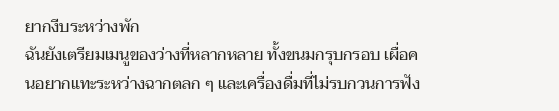ยากงีบระหว่างพัก
ฉันยังเตรียมเมนูของว่างที่หลากหลาย ทั้งขนมกรุบกรอบ เผื่อคนอยากแทะระหว่างฉากตลก ๆ และเครื่องดื่มที่ไม่รบกวนการฟัง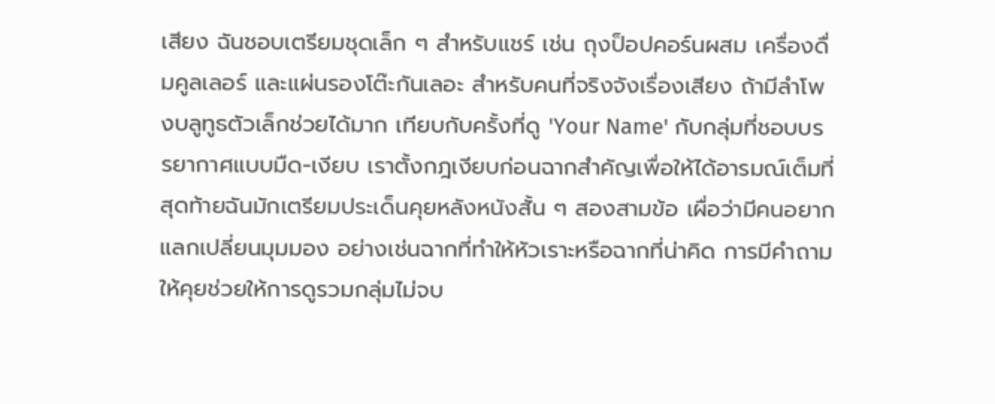เสียง ฉันชอบเตรียมชุดเล็ก ๆ สำหรับแชร์ เช่น ถุงป็อปคอร์นผสม เครื่องดื่มคูลเลอร์ และแผ่นรองโต๊ะกันเลอะ สำหรับคนที่จริงจังเรื่องเสียง ถ้ามีลำโพงบลูทูธตัวเล็กช่วยได้มาก เทียบกับครั้งที่ดู 'Your Name' กับกลุ่มที่ชอบบรรยากาศแบบมืด-เงียบ เราตั้งกฎเงียบก่อนฉากสำคัญเพื่อให้ได้อารมณ์เต็มที่
สุดท้ายฉันมักเตรียมประเด็นคุยหลังหนังสั้น ๆ สองสามข้อ เผื่อว่ามีคนอยากแลกเปลี่ยนมุมมอง อย่างเช่นฉากที่ทำให้หัวเราะหรือฉากที่น่าคิด การมีคำถามให้คุยช่วยให้การดูรวมกลุ่มไม่จบ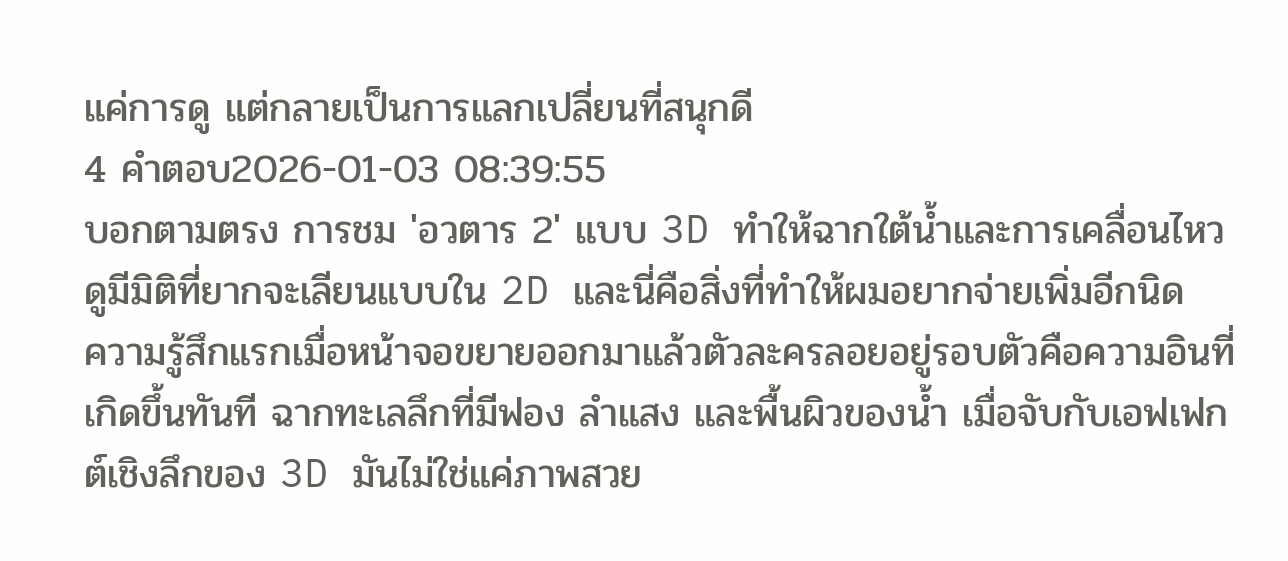แค่การดู แต่กลายเป็นการแลกเปลี่ยนที่สนุกดี
4 คำตอบ2026-01-03 08:39:55
บอกตามตรง การชม 'อวตาร 2' แบบ 3D ทำให้ฉากใต้น้ำและการเคลื่อนไหวดูมีมิติที่ยากจะเลียนแบบใน 2D และนี่คือสิ่งที่ทำให้ผมอยากจ่ายเพิ่มอีกนิด
ความรู้สึกแรกเมื่อหน้าจอขยายออกมาแล้วตัวละครลอยอยู่รอบตัวคือความอินที่เกิดขึ้นทันที ฉากทะเลลึกที่มีฟอง ลำแสง และพื้นผิวของน้ำ เมื่อจับกับเอฟเฟกต์เชิงลึกของ 3D มันไม่ใช่แค่ภาพสวย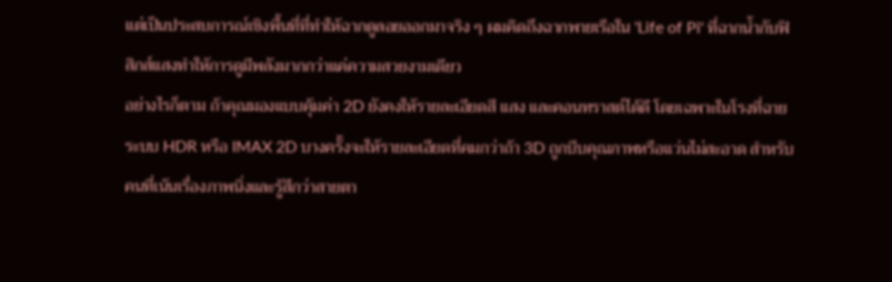แต่เป็นประสบการณ์เชิงพื้นที่ที่ทำให้ฉากดูลอยออกมาจริง ๆ ผมคิดถึงฉากพายเรือใน 'Life of Pi' ที่ฉากน้ำกับฟิสิกส์แสงทำให้การดูมีพลังมากกว่าแค่ความสวยงามเดียว
อย่างไรก็ตาม ถ้าคุณมองแบบคุ้มค่า 2D ยังคงให้รายละเอียดสี แสง และคอนทราสต์ได้ดี โดยเฉพาะในโรงที่ฉายระบบ HDR หรือ IMAX 2D บางครั้งจะให้รายละเอียดที่คมกว่าถ้า 3D ถูกบีบคุณภาพหรือแว่นไม่สะอาด สำหรับคนที่เน้นเรื่องภาพนิ่งและรู้สึกว่าสายตา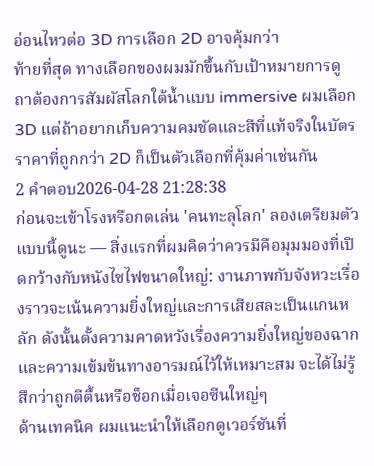อ่อนไหวต่อ 3D การเลือก 2D อาจคุ้มกว่า
ท้ายที่สุด ทางเลือกของผมมักขึ้นกับเป้าหมายการดู ถาต้องการสัมผัสโลกใต้น้ำแบบ immersive ผมเลือก 3D แต่ถ้าอยากเก็บความคมชัดและสีที่แท้จริงในบัตรราคาที่ถูกกว่า 2D ก็เป็นตัวเลือกที่คุ้มค่าเช่นกัน
2 คำตอบ2026-04-28 21:28:38
ก่อนจะเข้าโรงหรือกดเล่น 'คนทะลุโลก' ลองเตรียมตัวแบบนี้ดูนะ — สิ่งแรกที่ผมคิดว่าควรมีคือมุมมองที่เปิดกว้างกับหนังไซไฟขนาดใหญ่: งานภาพกับจังหวะเรื่องราวจะเน้นความยิ่งใหญ่และการเสียสละเป็นแกนหลัก ดังนั้นตั้งความคาดหวังเรื่องความยิ่งใหญ่ของฉากและความเข้มข้นทางอารมณ์ไว้ให้เหมาะสม จะได้ไม่รู้สึกว่าถูกตีตื้นหรือช็อกเมื่อเจอซีนใหญ่ๆ
ด้านเทคนิค ผมแนะนำให้เลือกดูเวอร์ชันที่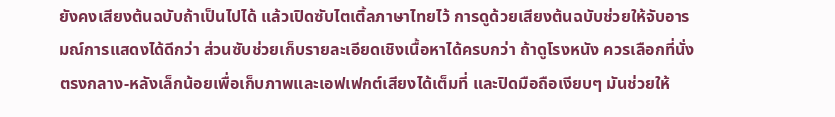ยังคงเสียงต้นฉบับถ้าเป็นไปได้ แล้วเปิดซับไตเติ้ลภาษาไทยไว้ การดูด้วยเสียงต้นฉบับช่วยให้จับอารมณ์การแสดงได้ดีกว่า ส่วนซับช่วยเก็บรายละเอียดเชิงเนื้อหาได้ครบกว่า ถ้าดูโรงหนัง ควรเลือกที่นั่งตรงกลาง-หลังเล็กน้อยเพื่อเก็บภาพและเอฟเฟกต์เสียงได้เต็มที่ และปิดมือถือเงียบๆ มันช่วยให้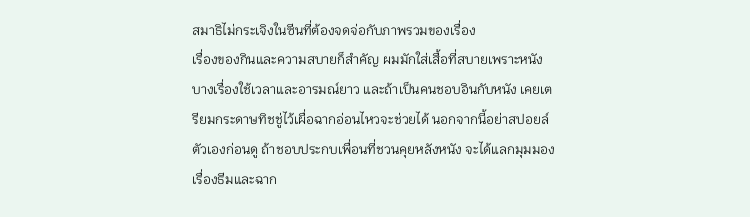สมาธิไม่กระเจิงในซีนที่ต้องจดจ่อกับภาพรวมของเรื่อง
เรื่องของกินและความสบายก็สำคัญ ผมมักใส่เสื้อที่สบายเพราะหนังบางเรื่องใช้เวลาและอารมณ์ยาว และถ้าเป็นคนชอบอินกับหนัง เคยเตรียมกระดาษทิชชู่ไว้เผื่อฉากอ่อนไหวจะช่วยได้ นอกจากนี้อย่าสปอยล์ตัวเองก่อนดู ถ้าชอบประกบเพื่อนที่ชวนคุยหลังหนัง จะได้แลกมุมมองเรื่องธีมและฉาก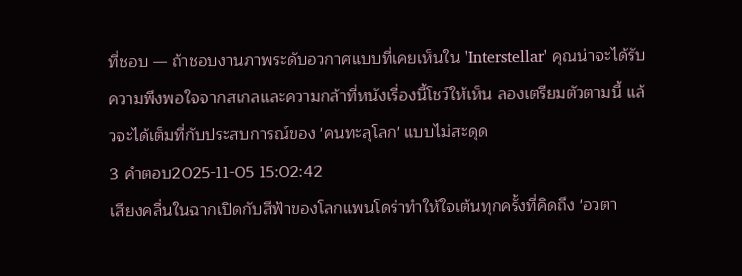ที่ชอบ — ถ้าชอบงานภาพระดับอวกาศแบบที่เคยเห็นใน 'Interstellar' คุณน่าจะได้รับความพึงพอใจจากสเกลและความกล้าที่หนังเรื่องนี้โชว์ให้เห็น ลองเตรียมตัวตามนี้ แล้วจะได้เต็มที่กับประสบการณ์ของ 'คนทะลุโลก' แบบไม่สะดุด
3 คำตอบ2025-11-05 15:02:42
เสียงคลื่นในฉากเปิดกับสีฟ้าของโลกแพนโดร่าทำให้ใจเต้นทุกครั้งที่คิดถึง 'อวตา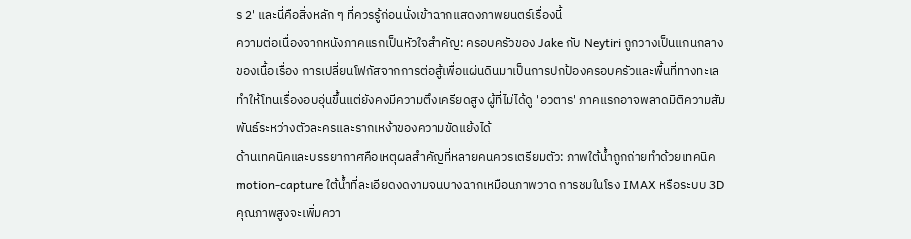ร 2' และนี่คือสิ่งหลัก ๆ ที่ควรรู้ก่อนนั่งเข้าฉากแสดงภาพยนตร์เรื่องนี้
ความต่อเนื่องจากหนังภาคแรกเป็นหัวใจสำคัญ: ครอบครัวของ Jake กับ Neytiri ถูกวางเป็นแกนกลางของเนื้อเรื่อง การเปลี่ยนโฟกัสจากการต่อสู้เพื่อแผ่นดินมาเป็นการปกป้องครอบครัวและพื้นที่ทางทะเลทำให้โทนเรื่องอบอุ่นขึ้นแต่ยังคงมีความตึงเครียดสูง ผู้ที่ไม่ได้ดู 'อวตาร' ภาคแรกอาจพลาดมิติความสัมพันธ์ระหว่างตัวละครและรากเหง้าของความขัดแย้งได้
ด้านเทคนิคและบรรยากาศคือเหตุผลสำคัญที่หลายคนควรเตรียมตัว: ภาพใต้น้ำถูกถ่ายทำด้วยเทคนิค motion-capture ใต้น้ำที่ละเอียดงดงามจนบางฉากเหมือนภาพวาด การชมในโรง IMAX หรือระบบ 3D คุณภาพสูงจะเพิ่มควา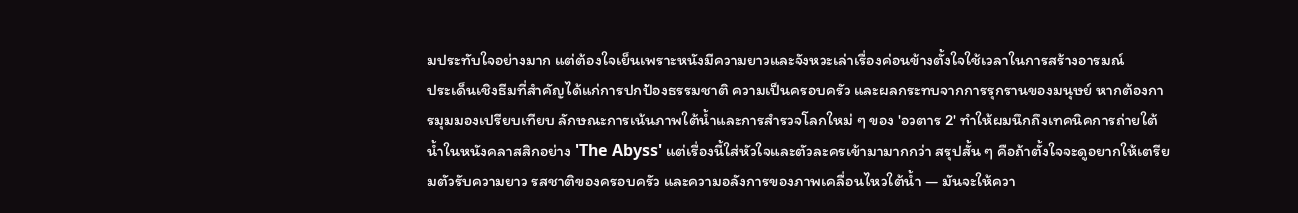มประทับใจอย่างมาก แต่ต้องใจเย็นเพราะหนังมีความยาวและจังหวะเล่าเรื่องค่อนข้างตั้งใจใช้เวลาในการสร้างอารมณ์
ประเด็นเชิงธีมที่สำคัญได้แก่การปกป้องธรรมชาติ ความเป็นครอบครัว และผลกระทบจากการรุกรานของมนุษย์ หากต้องการมุมมองเปรียบเทียบ ลักษณะการเน้นภาพใต้น้ำและการสำรวจโลกใหม่ ๆ ของ 'อวตาร 2' ทำให้ผมนึกถึงเทคนิคการถ่ายใต้น้ำในหนังคลาสสิกอย่าง 'The Abyss' แต่เรื่องนี้ใส่หัวใจและตัวละครเข้ามามากกว่า สรุปสั้น ๆ คือถ้าตั้งใจจะดูอยากให้เตรียมตัวรับความยาว รสชาติของครอบครัว และความอลังการของภาพเคลื่อนไหวใต้น้ำ — มันจะให้ควา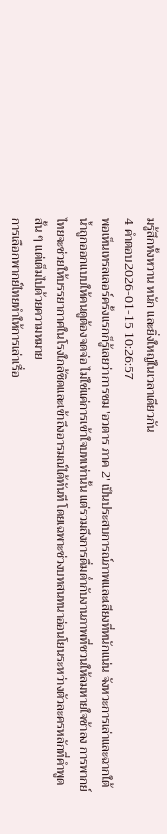มรู้สึกทั้งหวาน หนัก และยิ่งใหญ่ในเวลาเดียวกัน
4 คำตอบ2026-01-15 10:26:57
พอเห็นเทรลเลอร์ครั้งแรกก็รู้เลยว่าการชม 'อวตาร ภาค 2' เป็นประสบการณ์ภาพและเสียงที่หนักแน่น จังหวะการเล่าและฉากใต้น้ำถูกออกแบบให้คนดูต้องจดจ่อ ไม่ใช่แค่การเข้าใจบทเท่านั้น แต่รวมถึงการดื่มด่ำกับงานภาพที่ชวนให้ลมหายใจช้าลง การพากย์ไทยจะช่วยให้บรรยากาศในโรงใกล้ชิดและเข้าถึงอารมณ์ได้ทันที โดยเฉพาะช่วงบทสนทนาอ่อนโยนระหว่างตัวละครหลักที่คำพูดสั้น ๆ แต่เต็มไปด้วยความหมาย
การเลือกพากย์ไทยทำให้การเล่าเรื่อ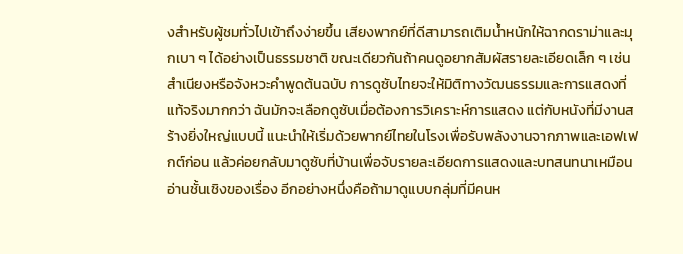งสำหรับผู้ชมทั่วไปเข้าถึงง่ายขึ้น เสียงพากย์ที่ดีสามารถเติมน้ำหนักให้ฉากดราม่าและมุกเบา ๆ ได้อย่างเป็นธรรมชาติ ขณะเดียวกันถ้าคนดูอยากสัมผัสรายละเอียดเล็ก ๆ เช่นสำเนียงหรือจังหวะคำพูดต้นฉบับ การดูซับไทยจะให้มิติทางวัฒนธรรมและการแสดงที่แท้จริงมากกว่า ฉันมักจะเลือกดูซับเมื่อต้องการวิเคราะห์การแสดง แต่กับหนังที่มีงานสร้างยิ่งใหญ่แบบนี้ แนะนำให้เริ่มด้วยพากย์ไทยในโรงเพื่อรับพลังงานจากภาพและเอฟเฟกต์ก่อน แล้วค่อยกลับมาดูซับที่บ้านเพื่อจับรายละเอียดการแสดงและบทสนทนาเหมือนอ่านชั้นเชิงของเรื่อง อีกอย่างหนึ่งคือถ้ามาดูแบบกลุ่มที่มีคนห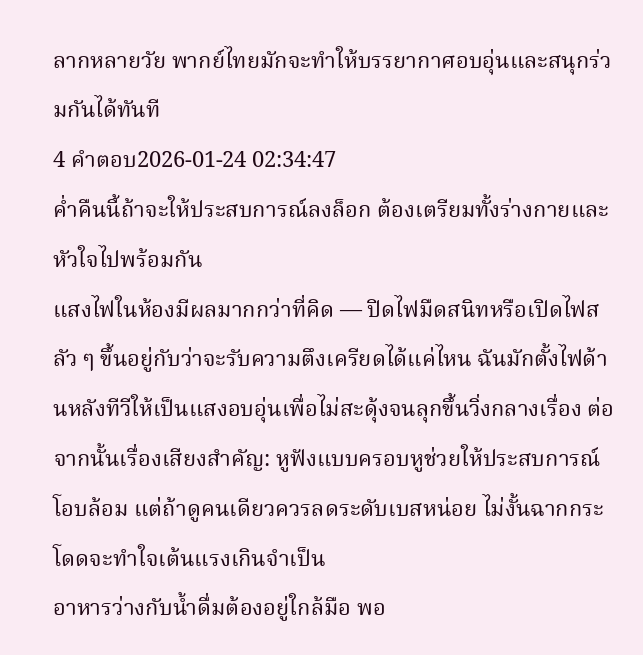ลากหลายวัย พากย์ไทยมักจะทำให้บรรยากาศอบอุ่นและสนุกร่วมกันได้ทันที
4 คำตอบ2026-01-24 02:34:47
ค่ำคืนนี้ถ้าจะให้ประสบการณ์ลงล็อก ต้องเตรียมทั้งร่างกายและหัวใจไปพร้อมกัน
แสงไฟในห้องมีผลมากกว่าที่คิด — ปิดไฟมืดสนิทหรือเปิดไฟสลัว ๆ ขึ้นอยู่กับว่าจะรับความตึงเครียดได้แค่ไหน ฉันมักตั้งไฟด้านหลังทีวีให้เป็นแสงอบอุ่นเพื่อไม่สะดุ้งจนลุกขึ้นวิ่งกลางเรื่อง ต่อจากนั้นเรื่องเสียงสำคัญ: หูฟังแบบครอบหูช่วยให้ประสบการณ์โอบล้อม แต่ถ้าดูคนเดียวควรลดระดับเบสหน่อย ไม่งั้นฉากกระโดดจะทำใจเต้นแรงเกินจำเป็น
อาหารว่างกับน้ำดื่มต้องอยู่ใกล้มือ พอ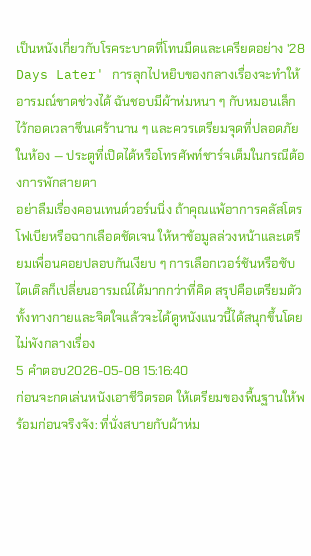เป็นหนังเกี่ยวกับโรคระบาดที่โทนมืดและเครียดอย่าง '28 Days Later' การลุกไปหยิบของกลางเรื่องจะทำให้อารมณ์ขาดช่วงได้ ฉันชอบมีผ้าห่มหนา ๆ กับหมอนเล็กไว้กอดเวลาซีนเศร้านาน ๆ และควรเตรียมจุดที่ปลอดภัยในห้อง — ประตูที่เปิดได้หรือโทรศัพท์ชาร์จเต็มในกรณีต้องการพักสายตา
อย่าลืมเรื่องคอนเทนต์วอร์นนิ่ง ถ้าคุณแพ้อาการคลัสโตรโฟเบียหรือฉากเลือดชัดเจน ให้หาข้อมูลล่วงหน้าและเตรียมเพื่อนคอยปลอบกันเงียบ ๆ การเลือกเวอร์ชันหรือซับไตเติลก็เปลี่ยนอารมณ์ได้มากกว่าที่คิด สรุปคือเตรียมตัวทั้งทางกายและจิตใจแล้วจะได้ดูหนังแนวนี้ได้สนุกขึ้นโดยไม่พังกลางเรื่อง
5 คำตอบ2026-05-08 15:16:40
ก่อนจะกดเล่นหนังเอาชีวิตรอด ให้เตรียมของพื้นฐานให้พร้อมก่อนจริงจัง: ที่นั่งสบายกับผ้าห่ม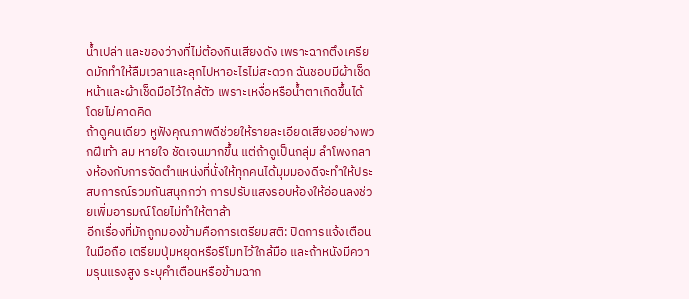น้ำเปล่า และของว่างที่ไม่ต้องกินเสียงดัง เพราะฉากตึงเครียดมักทำให้ลืมเวลาและลุกไปหาอะไรไม่สะดวก ฉันชอบมีผ้าเช็ดหน้าและผ้าเช็ดมือไว้ใกล้ตัว เพราะเหงื่อหรือน้ำตาเกิดขึ้นได้โดยไม่คาดคิด
ถ้าดูคนเดียว หูฟังคุณภาพดีช่วยให้รายละเอียดเสียงอย่างพวกฝีเท้า ลม หายใจ ชัดเจนมากขึ้น แต่ถ้าดูเป็นกลุ่ม ลำโพงกลางห้องกับการจัดตำแหน่งที่นั่งให้ทุกคนได้มุมมองดีจะทำให้ประสบการณ์รวมกันสนุกกว่า การปรับแสงรอบห้องให้อ่อนลงช่วยเพิ่มอารมณ์โดยไม่ทำให้ตาล้า
อีกเรื่องที่มักถูกมองข้ามคือการเตรียมสติ: ปิดการแจ้งเตือนในมือถือ เตรียมปุ่มหยุดหรือรีโมทไว้ใกล้มือ และถ้าหนังมีความรุนแรงสูง ระบุคำเตือนหรือข้ามฉาก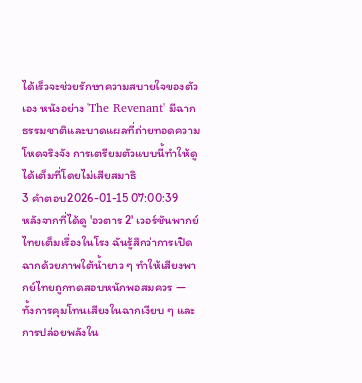ได้เร็วจะช่วยรักษาความสบายใจของตัวเอง หนังอย่าง 'The Revenant' มีฉากธรรมชาติและบาดแผลที่ถ่ายทอดความโหดจริงจัง การเตรียมตัวแบบนี้ทำให้ดูได้เต็มที่โดยไม่เสียสมาธิ
3 คำตอบ2026-01-15 07:00:39
หลังจากที่ได้ดู 'อวตาร 2' เวอร์ชันพากย์ไทยเต็มเรื่องในโรง ฉันรู้สึกว่าการเปิดฉากด้วยภาพใต้น้ำยาว ๆ ทำให้เสียงพากย์ไทยถูกทดสอบหนักพอสมควร — ทั้งการคุมโทนเสียงในฉากเงียบ ๆ และการปล่อยพลังใน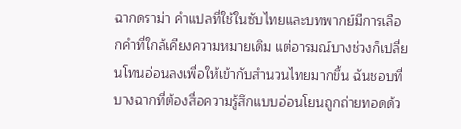ฉากดราม่า คำแปลที่ใช้ในซับไทยและบทพากย์มีการเลือกคำที่ใกล้เคียงความหมายเดิม แต่อารมณ์บางช่วงก็เปลี่ยนโทนอ่อนลงเพื่อให้เข้ากับสำนวนไทยมากขึ้น ฉันชอบที่บางฉากที่ต้องสื่อความรู้สึกแบบอ่อนโยนถูกถ่ายทอดด้ว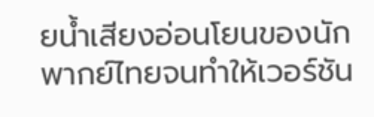ยน้ำเสียงอ่อนโยนของนักพากย์ไทยจนทำให้เวอร์ชัน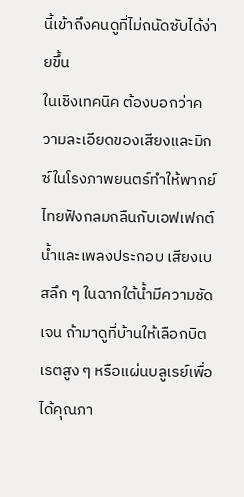นี้เข้าถึงคนดูที่ไม่ถนัดซับได้ง่ายขึ้น
ในเชิงเทคนิค ต้องบอกว่าความละเอียดของเสียงและมิกซ์ในโรงภาพยนตร์ทำให้พากย์ไทยฟังกลมกลืนกับเอฟเฟกต์น้ำและเพลงประกอบ เสียงเบสลึก ๆ ในฉากใต้น้ำมีความชัดเจน ถ้ามาดูที่บ้านให้เลือกบิตเรตสูง ๆ หรือแผ่นบลูเรย์เพื่อได้คุณภา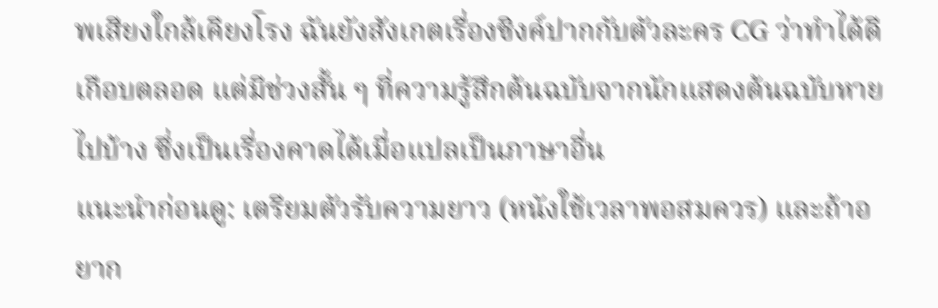พเสียงใกล้เคียงโรง ฉันยังสังเกตเรื่องซิงค์ปากกับตัวละคร CG ว่าทำได้ดีเกือบตลอด แต่มีช่วงสั้น ๆ ที่ความรู้สึกต้นฉบับจากนักแสดงต้นฉบับหายไปบ้าง ซึ่งเป็นเรื่องคาดได้เมื่อแปลเป็นภาษาอื่น
แนะนำก่อนดู: เตรียมตัวรับความยาว (หนังใช้เวลาพอสมควร) และถ้าอยาก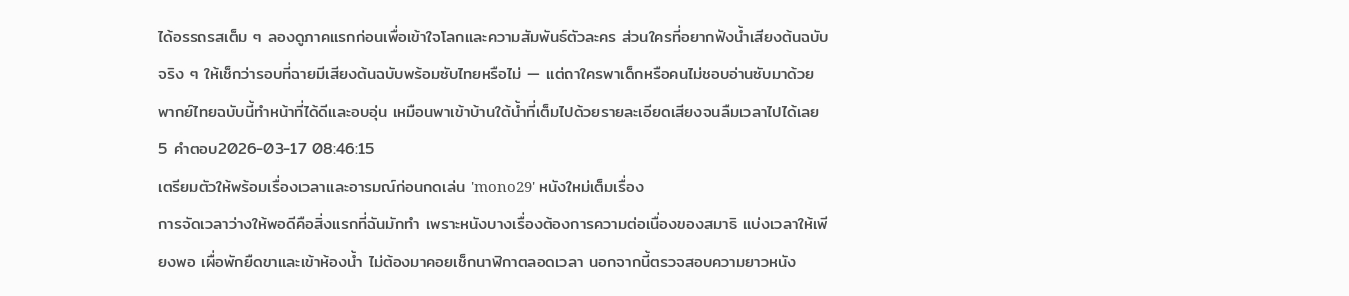ได้อรรถรสเต็ม ๆ ลองดูภาคแรกก่อนเพื่อเข้าใจโลกและความสัมพันธ์ตัวละคร ส่วนใครที่อยากฟังน้ำเสียงต้นฉบับจริง ๆ ให้เช็กว่ารอบที่ฉายมีเสียงต้นฉบับพร้อมซับไทยหรือไม่ — แต่ถาใครพาเด็กหรือคนไม่ชอบอ่านซับมาด้วย พากย์ไทยฉบับนี้ทำหน้าที่ได้ดีและอบอุ่น เหมือนพาเข้าบ้านใต้น้ำที่เต็มไปด้วยรายละเอียดเสียงจนลืมเวลาไปได้เลย
5 คำตอบ2026-03-17 08:46:15
เตรียมตัวให้พร้อมเรื่องเวลาและอารมณ์ก่อนกดเล่น 'mono29' หนังใหม่เต็มเรื่อง
การจัดเวลาว่างให้พอดีคือสิ่งแรกที่ฉันมักทำ เพราะหนังบางเรื่องต้องการความต่อเนื่องของสมาธิ แบ่งเวลาให้เพียงพอ เผื่อพักยืดขาและเข้าห้องน้ำ ไม่ต้องมาคอยเช็กนาฬิกาตลอดเวลา นอกจากนี้ตรวจสอบความยาวหนัง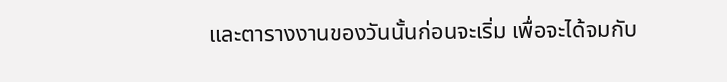และตารางงานของวันนั้นก่อนจะเริ่ม เพื่อจะได้จมกับ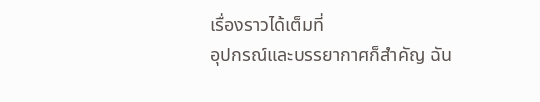เรื่องราวได้เต็มที่
อุปกรณ์และบรรยากาศก็สำคัญ ฉัน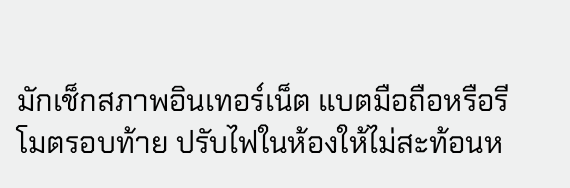มักเช็กสภาพอินเทอร์เน็ต แบตมือถือหรือรีโมตรอบท้าย ปรับไฟในห้องให้ไม่สะท้อนห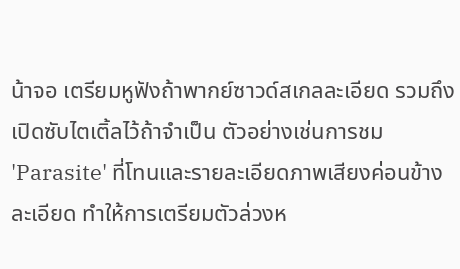น้าจอ เตรียมหูฟังถ้าพากย์ซาวด์สเกลละเอียด รวมถึงเปิดซับไตเติ้ลไว้ถ้าจำเป็น ตัวอย่างเช่นการชม 'Parasite' ที่โทนและรายละเอียดภาพเสียงค่อนข้างละเอียด ทำให้การเตรียมตัวล่วงห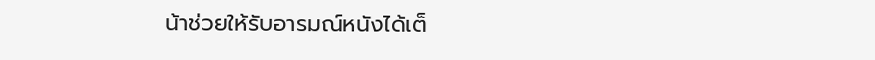น้าช่วยให้รับอารมณ์หนังได้เต็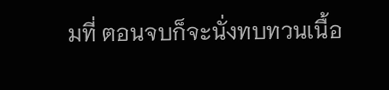มที่ ตอนจบก็จะนั่งทบทวนเนื้อ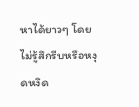หาได้ยาวๆ โดยไม่รู้สึกรีบหรือหงุดหงิด